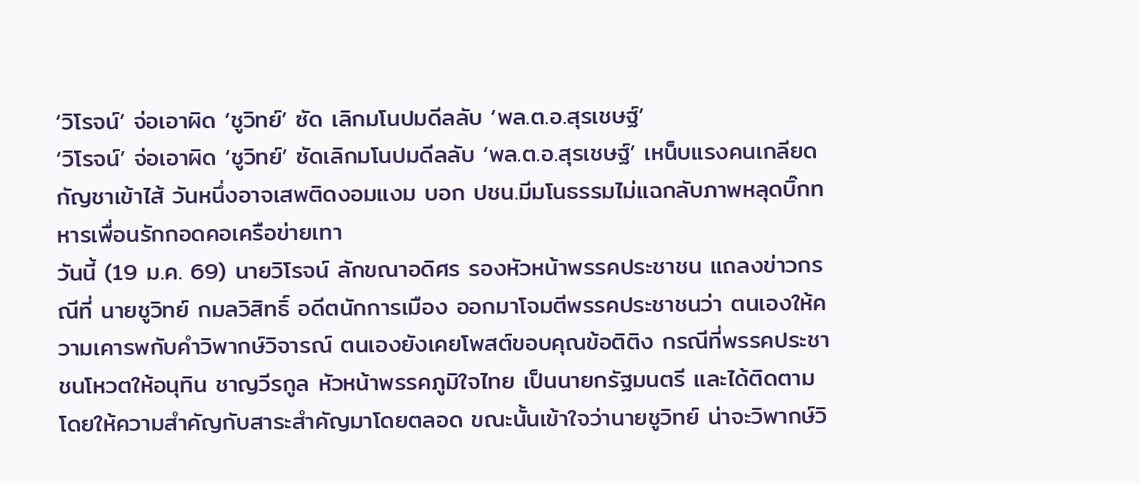‘วิโรจน์’ จ่อเอาผิด ‘ชูวิทย์’ ซัด เลิกมโนปมดีลลับ ‘พล.ต.อ.สุรเชษฐ์’
‘วิโรจน์’ จ่อเอาผิด ‘ชูวิทย์’ ซัดเลิกมโนปมดีลลับ ‘พล.ต.อ.สุรเชษฐ์’ เหน็บแรงคนเกลียดกัญชาเข้าไส้ วันหนึ่งอาจเสพติดงอมแงม บอก ปชน.มีมโนธรรมไม่แฉกลับภาพหลุดบิ๊กทหารเพื่อนรักกอดคอเครือข่ายเทา
วันนี้ (19 ม.ค. 69) นายวิโรจน์ ลักขณาอดิศร รองหัวหน้าพรรคประชาชน แถลงข่าวกรณีที่ นายชูวิทย์ กมลวิสิทธิ์ อดีตนักการเมือง ออกมาโจมตีพรรคประชาชนว่า ตนเองให้ความเคารพกับคําวิพากษ์วิจารณ์ ตนเองยังเคยโพสต์ขอบคุณข้อติติง กรณีที่พรรคประชาชนโหวตให้อนุทิน ชาญวีรกูล หัวหน้าพรรคภูมิใจไทย เป็นนายกรัฐมนตรี และได้ติดตาม โดยให้ความสําคัญกับสาระสําคัญมาโดยตลอด ขณะนั้นเข้าใจว่านายชูวิทย์ น่าจะวิพากษ์วิ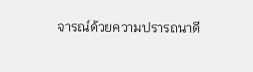จารณ์ด้วยความปรารถนาดี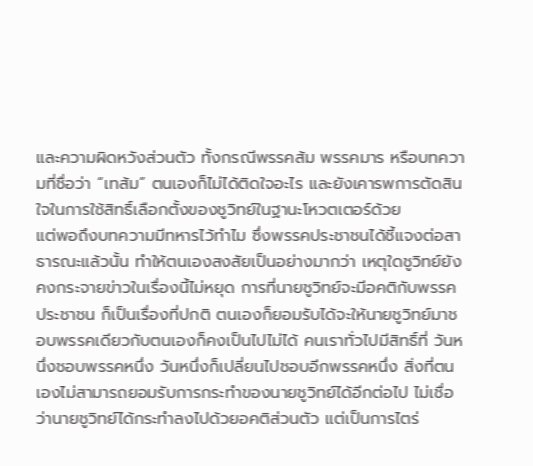และความผิดหวังส่วนตัว ทั้งกรณีพรรคส้ม พรรคมาร หรือบทความที่ชื่อว่า “เทส้ม” ตนเองก็ไม่ได้ติดใจอะไร และยังเคารพการตัดสินใจในการใช้สิทธิ์เลือกตั้งของชูวิทย์ในฐานะโหวตเตอร์ด้วย
แต่พอถึงบทความมีทหารไว้ทําไม ซึ่งพรรคประชาชนได้ชี้แจงต่อสาธารณะแล้วนั้น ทําให้ตนเองสงสัยเป็นอย่างมากว่า เหตุใดชูวิทย์ยังคงกระจายข่าวในเรื่องนี้ไม่หยุด การที่นายชูวิทย์จะมีอคติกับพรรคประชาชน ก็เป็นเรื่องที่ปกติ ตนเองก็ยอมรับได้จะให้นายชูวิทย์มาชอบพรรคเดียวกับตนเองก็คงเป็นไปไม่ได้ คนเราทั่วไปมีสิทธิ์ที่ วันหนึ่งชอบพรรคหนึ่ง วันหนึ่งก็เปลี่ยนไปชอบอีกพรรคหนึ่ง สิ่งที่ตนเองไม่สามารถยอมรับการกระทําของนายชูวิทย์ได้อีกต่อไป ไม่เชื่อว่านายชูวิทย์ได้กระทําลงไปด้วยอคติส่วนตัว แต่เป็นการไตร่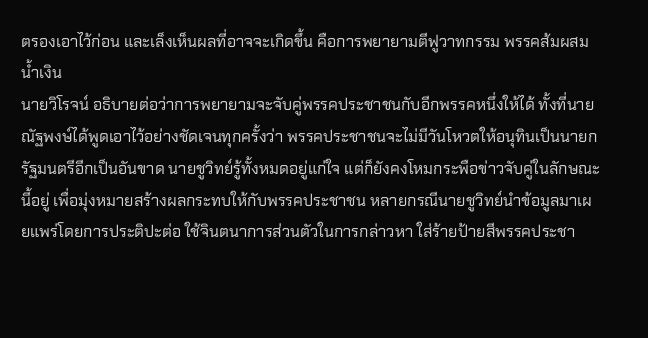ตรองเอาไว้ก่อน และเล็งเห็นผลที่อาจจะเกิดขึ้น คือการพยายามตีฟูวาทกรรม พรรคส้มผสมน้ำเงิน
นายวิโรจน์ อธิบายต่อว่าการพยายามจะจับคู่พรรคประชาชนกับอีกพรรคหนึ่งให้ได้ ทั้งที่นายณัฐพงษ์ได้พูดเอาไว้อย่างชัดเจนทุกครั้งว่า พรรคประชาชนจะไม่มีวันโหวตให้อนุทินเป็นนายกรัฐมนตรีอีกเป็นอันขาด นายชูวิทย์รู้ทั้งหมดอยู่แก่ใจ แต่ก็ยังคงโหมกระพือข่าวจับคู่ในลักษณะนี้อยู่ เพื่อมุ่งหมายสร้างผลกระทบให้กับพรรคประชาชน หลายกรณีนายชูวิทย์นําข้อมูลมาเผยแพร่โดยการประติปะต่อ ใช้จินตนาการส่วนตัวในการกล่าวหา ใส่ร้ายป้ายสีพรรคประชา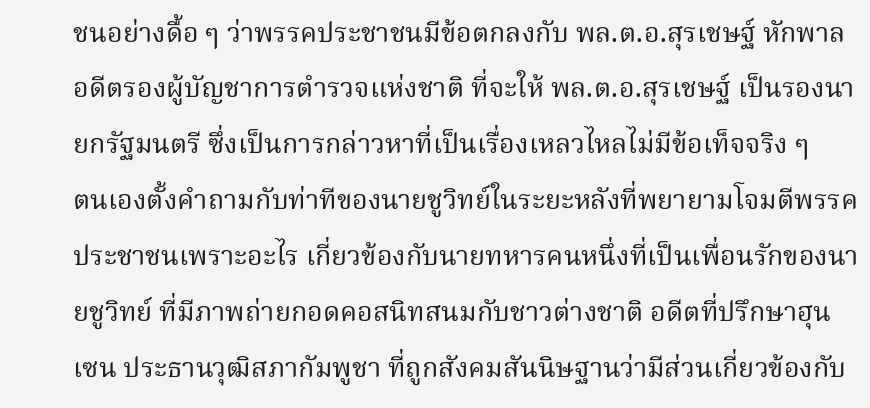ชนอย่างดื้อ ๆ ว่าพรรคประชาชนมีข้อตกลงกับ พล.ต.อ.สุรเชษฐ์ หักพาล อดีตรองผู้บัญชาการตํารวจแห่งชาติ ที่จะให้ พล.ต.อ.สุรเชษฐ์ เป็นรองนายกรัฐมนตรี ซึ่งเป็นการกล่าวหาที่เป็นเรื่องเหลวไหลไม่มีข้อเท็จจริง ๆ
ตนเองตั้งคำถามกับท่าทีของนายชูวิทย์ในระยะหลังที่พยายามโจมตีพรรคประชาชนเพราะอะไร เกี่ยวข้องกับนายทหารคนหนึ่งที่เป็นเพื่อนรักของนายชูวิทย์ ที่มีภาพถ่ายกอดคอสนิทสนมกับชาวต่างชาติ อดีตที่ปรึกษาฮุน เซน ประธานวุฒิสภากัมพูชา ที่ถูกสังคมสันนิษฐานว่ามีส่วนเกี่ยวข้องกับ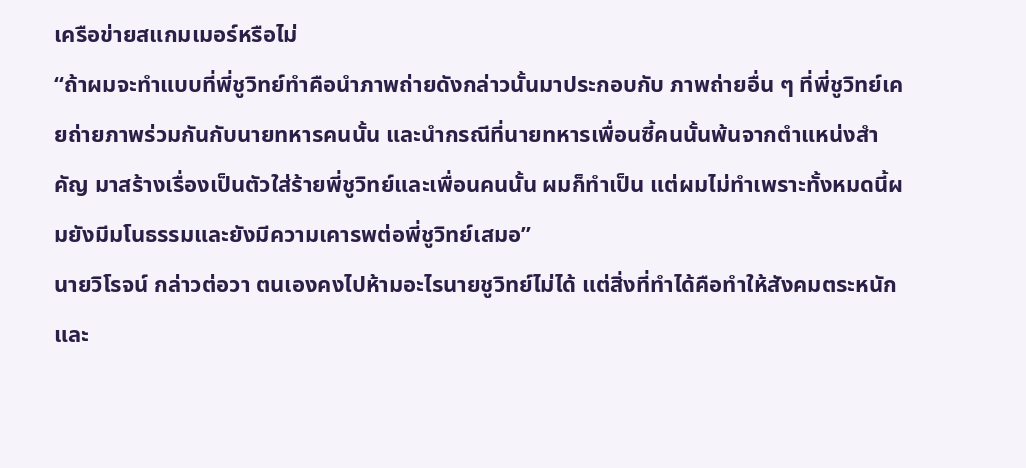เครือข่ายสแกมเมอร์หรือไม่
“ถ้าผมจะทำแบบที่พี่ชูวิทย์ทำคือนำภาพถ่ายดังกล่าวนั้นมาประกอบกับ ภาพถ่ายอื่น ๆ ที่พี่ชูวิทย์เคยถ่ายภาพร่วมกันกับนายทหารคนนั้น และนำกรณีที่นายทหารเพื่อนซี้คนนั้นพ้นจากตำแหน่งสำคัญ มาสร้างเรื่องเป็นตัวใส่ร้ายพี่ชูวิทย์และเพื่อนคนนั้น ผมก็ทำเป็น แต่ผมไม่ทำเพราะทั้งหมดนี้ผมยังมีมโนธรรมและยังมีความเคารพต่อพี่ชูวิทย์เสมอ”
นายวิโรจน์ กล่าวต่อวา ตนเองคงไปห้ามอะไรนายชูวิทย์ไม่ได้ แต่สิ่งที่ทำได้คือทำให้สังคมตระหนัก และ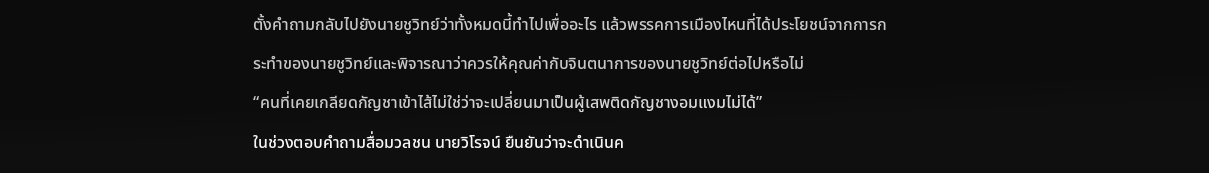ตั้งคำถามกลับไปยังนายชูวิทย์ว่าทั้งหมดนี้ทำไปเพื่ออะไร แล้วพรรคการเมืองไหนที่ได้ประโยชน์จากการกระทำของนายชูวิทย์และพิจารณาว่าควรให้คุณค่ากับจินตนาการของนายชูวิทย์ต่อไปหรือไม่
“คนที่เคยเกลียดกัญชาเข้าไส้ไม่ใช่ว่าจะเปลี่ยนมาเป็นผู้เสพติดกัญชางอมแงมไม่ได้”
ในช่วงตอบคำถามสื่อมวลชน นายวิโรจน์ ยืนยันว่าจะดำเนินค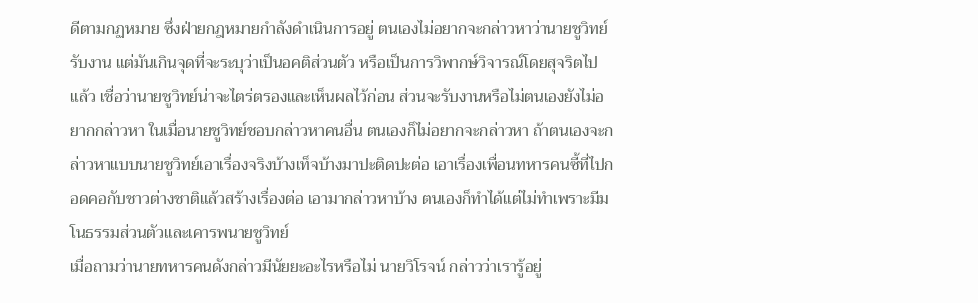ดีตามกฏหมาย ซึ่งฝ่ายกฎหมายกำลังดำเนินการอยู่ ตนเองไม่อยากจะกล่าวหาว่านายชูวิทย์รับงาน แต่มันเกินจุดที่จะระบุว่าเป็นอคติส่วนตัว หรือเป็นการวิพากษ์วิจารณ์โดยสุจริตไปแล้ว เชื่อว่านายชูวิทย์น่าจะไตร่ตรองและเห็นผลไว้ก่อน ส่วนจะรับงานหรือไม่ตนเองยังไม่อยากกล่าวหา ในเมื่อนายชูวิทย์ชอบกล่าวหาคนอื่น ตนเองก็ไม่อยากจะกล่าวหา ถ้าตนเองจะกล่าวหาแบบนายชูวิทย์เอาเรื่องจริงบ้างเท็จบ้างมาปะติดปะต่อ เอาเรื่องเพื่อนทหารคนซี้ที่ไปกอดคอกับชาวต่างชาติแล้วสร้างเรื่องต่อ เอามากล่าวหาบ้าง ตนเองก็ทำได้แต่ไม่ทำเพราะมีมโนธรรมส่วนตัวและเคารพนายชูวิทย์
เมื่อถามว่านายทหารคนดังกล่าวมีนัยยะอะไรหรือไม่ นายวิโรจน์ กล่าวว่าเรารู้อยู่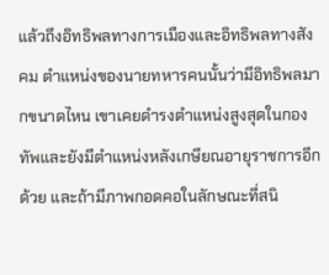แล้วถึงอิทธิพลทางการเมืองและอิทธิพลทางสังคม ตำแหน่งของนายทหารคนนั้นว่ามีอิทธิพลมากขนาดไหน เขาเคยดำรงตำแหน่งสูงสุดในกองทัพและยังมีตำแหน่งหลังเกษียณอายุราชการอีกด้วย และถ้ามีภาพกอดคอในลักษณะที่สนิ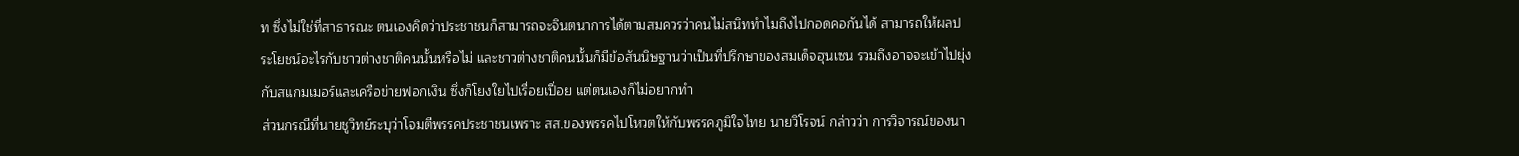ท ซึ่งไม่ใช่ที่สาธารณะ ตนเองคิดว่าประชาชนก็สามารถจะจินตนาการได้ตามสมควรว่าคนไม่สนิททำไมถึงไปกอดคอกันได้ สามารถให้ผลประโยชน์อะไรกับชาวต่างชาติคนนั้นหรือไม่ และชาวต่างชาติคนนั้นก็มีข้อสันนิษฐานว่าเป็นที่ปรึกษาของสมเด็จฮุนเซน รวมถึงอาจจะเข้าไปยุ่งกับสแกมเมอร์และเครือข่ายฟอกเงิน ซึ่งก็โยงใยไปเรื่อยเปื่อย แต่ตนเองก็ไม่อยากทำ
ส่วนกรณีที่นายชูวิทย์ระบุว่าโจมตีพรรคประชาชนเพราะ สส.ของพรรคไปโหวตให้กับพรรคภูมิใจไทย นายวิโรจน์ กล่าวว่า การวิจารณ์ของนา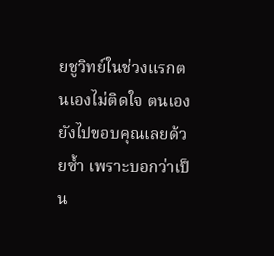ยชูวิทย์ในช่วงแรกตนเองไม่ติดใจ ตนเองยังไปขอบคุณเลยด้วยซ้ำ เพราะบอกว่าเป็น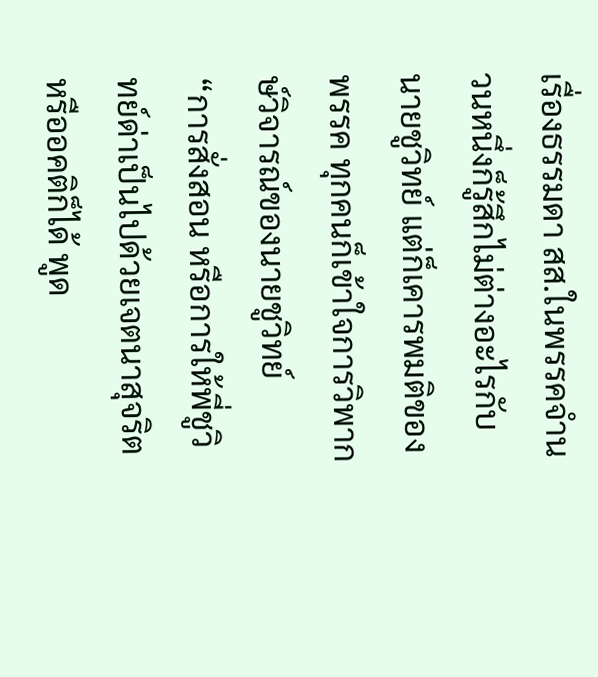เรื่องธรรมดา สส.ในพรรคจำนวนหนึ่งก็รู้สึกไม่ต่างอะไรกับนายชูวิทย์ แต่ก็เคารพมติของพรรค ทุกคนก็เข้าใจการวิพากษ์วิจารณ์ของนายชูวิทย์
“การสั่งสอน หรือการให้พี่ชูวิทย์ด่าเป็นไปด้วยเจตนาสุจริตหรืออคติก็ได้ พูด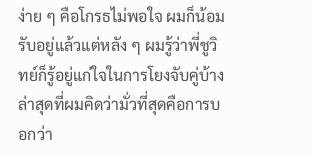ง่าย ๆ คือโกรธไม่พอใจ ผมก็น้อมรับอยู่แล้วแต่หลัง ๆ ผมรู้ว่าพี่ชูวิทย์ก็รู้อยู่แก่ใจในการโยงจับคู่บ้าง ล่าสุดที่ผมคิดว่ามั่วที่สุดคือการบอกว่า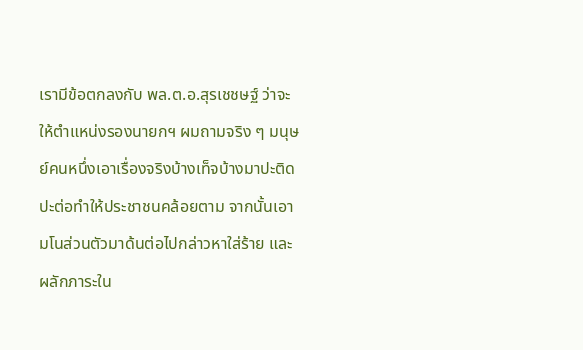เรามีข้อตกลงกับ พล.ต.อ.สุรเชชษฐ์ ว่าจะให้ตำแหน่งรองนายกฯ ผมถามจริง ๆ มนุษย์คนหนึ่งเอาเรื่องจริงบ้างเท็จบ้างมาปะติดปะต่อทำให้ประชาชนคล้อยตาม จากนั้นเอามโนส่วนตัวมาด้นต่อไปกล่าวหาใส่ร้าย และผลักภาระใน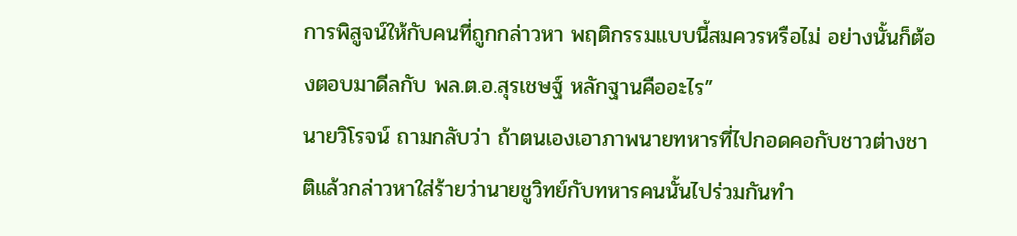การพิสูจน์ให้กับคนที่ถูกกล่าวหา พฤติกรรมแบบนี้สมควรหรือไม่ อย่างนั้นก็ต้องตอบมาดีลกับ พล.ต.อ.สุรเชษฐ์ หลักฐานคืออะไร”
นายวิโรจน์ ถามกลับว่า ถ้าตนเองเอาภาพนายทหารที่ไปกอดคอกับชาวต่างชาติแล้วกล่าวหาใส่ร้ายว่านายชูวิทย์กับทหารคนนั้นไปร่วมกันทำ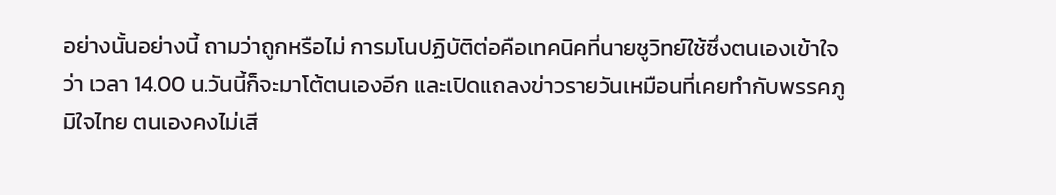อย่างนั้นอย่างนี้ ถามว่าถูกหรือไม่ การมโนปฏิบัติต่อคือเทคนิคที่นายชูวิทย์ใช้ซึ่งตนเองเข้าใจว่า เวลา 14.00 น.วันนี้ก็จะมาโต้ตนเองอีก และเปิดแถลงข่าวรายวันเหมือนที่เคยทำกับพรรคภูมิใจไทย ตนเองคงไม่เสี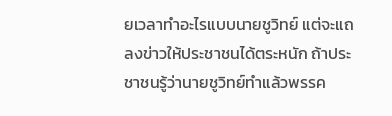ยเวลาทำอะไรแบบนายชูวิทย์ แต่จะแถลงข่าวให้ประชาชนได้ตระหนัก ถ้าประชาชนรู้ว่านายชูวิทย์ทำแล้วพรรค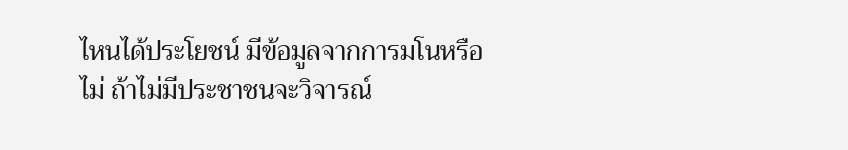ไหนได้ประโยชน์ มีข้อมูลจากการมโนหรือไม่ ถ้าไม่มีประชาชนจะวิจารณ์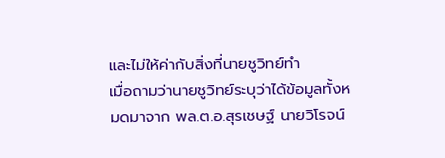และไม่ให้ค่ากับสิ่งที่นายชูวิทย์ทำ
เมื่อถามว่านายชูวิทย์ระบุว่าได้ข้อมูลทั้งหมดมาจาก พล.ต.อ.สุรเชษฐ์ นายวิโรจน์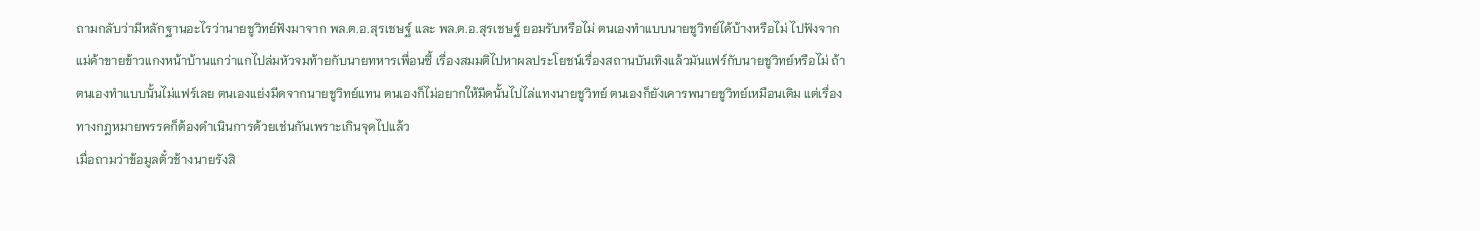ถามกลับว่ามีหลักฐานอะไรว่านายชูวิทย์ฟังมาจาก พล.ต.อ.สุรเชษฐ์ และ พล.ต.อ.สุรเชษฐ์ ยอมรับหรือไม่ ตนเองทำแบบนายชูวิทย์ได้บ้างหรือไม่ ไปฟังจากแม่ค้าขายข้าวแกงหน้าบ้านแกว่าแกไปล่มหัวจมท้ายกับนายทหารเพื่อนซี้ เรื่องสมมติไปหาผลประโยชน์เรื่องสถานบันเทิงแล้วมันแฟร์กับนายชูวิทย์หรือไม่ ถ้าตนเองทำแบบนั้นไม่แฟร์เลย ตนเองแย่งมีดจากนายชูวิทย์แทน ตนเองก็ไม่อยากให้มีดนั้นไปไล่แทงนายชูวิทย์ ตนเองก็ยังเคารพนายชูวิทย์เหมือนเดิม แต่เรื่องทางกฎหมายพรรคก็ต้องดำเนินการด้วยเช่นกันเพราะเกินจุดไปแล้ว
เมื่อถามว่าข้อมูลตั๋วช้างนายรังสิ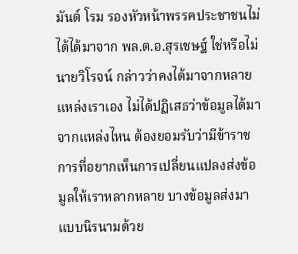มันต์ โรม รองหัวหน้าพรรคประชาชนไม่ได้ได้มาจาก พล.ต.อ.สุรเชษฐ์ ใช่หรือไม่ นายวิโรจน์ กล่าวว่าคงได้มาจากหลายแหล่งเราเอง ไม่ได้ปฏิเสธว่าข้อมูลได้มาจากแหล่งไหน ต้องยอมรับว่ามีข้าราชการที่อยากเห็นการเปลี่ยนแปลงส่งข้อมูลให้เราหลากหลาย บางข้อมูลส่งมาแบบนิรนามด้วย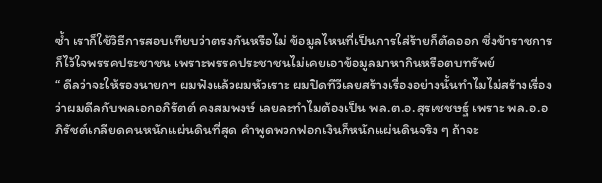ซ้ำ เราก็ใช้วิธีการสอบเทียบว่าตรงกันหรือไม่ ข้อมูลไหนที่เป็นการใส่ร้ายก็ตัดออก ซึ่งข้าราชการก็ไว้ใจพรรคประชาชน เพราะพรรคประชาชนไม่เคยเอาข้อมูลมาหากินหรือตบทรัพย์
“ ดีลว่าจะให้รองนายกฯ ผมฟังแล้วผมหัวเราะ ผมปิดทีวีเลยสร้างเรื่องอย่างนั้นทำไมไม่สร้างเรื่อง ว่าผมดีลกับพลเอกอภิรัตต์ คงสมพงษ์ เลยละทำไมต้องเป็น พล.ต.อ.สุรเชชษฐ์ เพราะ พล.อ.อภิรัชต์เกลียดคนหนักแผ่นดินที่สุด คำพูดพวกฟอกเงินก็หนักแผ่นดินจริง ๆ ถ้าจะ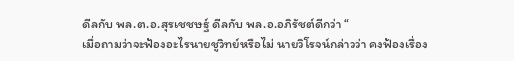ดีลกับ พล.ต.อ.สุรเชชษฐ์ ดีลกับ พล.อ.อภิรัชต์ดีกว่า “
เมื่อถามว่าจะฟ้องอะไรนายชูวิทย์หรือไม่ นายวิโรจน์กล่าวว่า คงฟ้องเรื่อง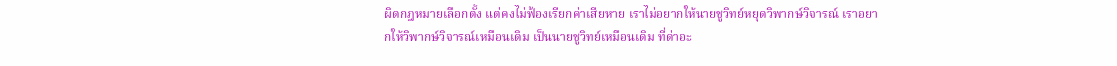ผิดกฎหมายเลือกตั้ง แต่คงไม่ฟ้องเรียกค่าเสียหาย เราไม่อยากให้นายชูวิทย์หยุดวิพากษ์วิจารณ์ เราอยากให้วิพากษ์วิจารณ์เหมือนเดิม เป็นนายชูวิทย์เหมือนเดิม ที่ด่าอะ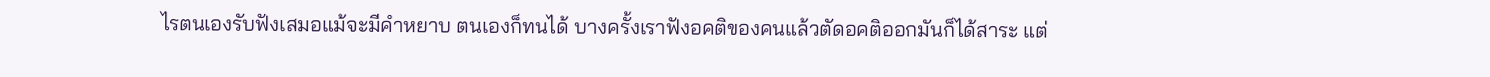ไรตนเองรับฟังเสมอแม้จะมีคำหยาบ ตนเองก็ทนได้ บางครั้งเราฟังอคติของคนแล้วตัดอคติออกมันก็ได้สาระ แต่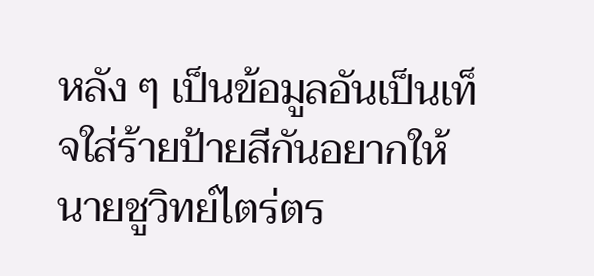หลัง ๆ เป็นข้อมูลอันเป็นเท็จใส่ร้ายป้ายสีกันอยากให้นายชูวิทย์ไตร่ตร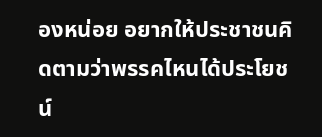องหน่อย อยากให้ประชาชนคิดตามว่าพรรคไหนได้ประโยชน์